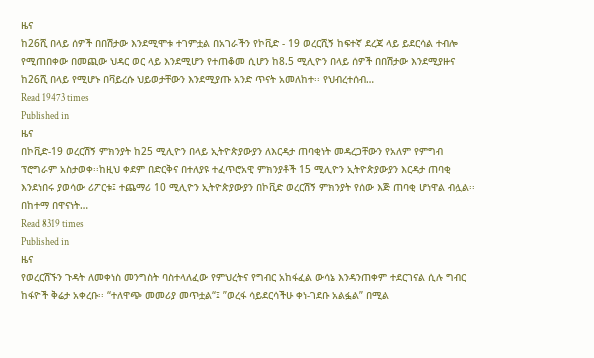ዜና
ከ26ሺ በላይ ሰዎች በበሽታው እንደሚሞቱ ተገምቷል በአገራችን የኮቪድ - 19 ወረርሺኝ ከፍተኛ ደረጃ ላይ ይደርሳል ተብሎ የሚጠበቀው በመጪው ህዳር ወር ላይ እንደሚሆን የተጠቆመ ሲሆን ከ8.5 ሚሊዮን በላይ ሰዎች በበሽታው እንደሚያዙና ከ26ሺ በላይ የሚሆኑ በቫይረሱ ህይወታቸውን እንደሚያጡ አንድ ጥናት አመለከተ፡፡ የህብረተሰብ…
Read 19473 times
Published in
ዜና
በኮቪድ-19 ወረርሽኝ ምክንያት ከ25 ሚሊዮን በላይ ኢትዮጵያውያን ለእርዳታ ጠባቂነት መዳረጋቸውን የአለም የምግብ ፕሮግራም አስታወቀ፡፡ከዚህ ቀደም በድርቅና በተለያዩ ተፈጥሮአዊ ምክንያቶች 15 ሚሊዮን ኢትዮጵያውያን እርዳታ ጠባቂ እንደነበሩ ያወሳው ሪፖርቱ፤ ተጨማሪ 10 ሚሊዮን ኢትዮጵያውያን በኮቪድ ወረርሽኝ ምክንያት የሰው እጅ ጠባቂ ሆነዋል ብሏል፡፡በከተማ በዋናነት…
Read 8319 times
Published in
ዜና
የወረርሽኙን ጉዳት ለመቀነስ መንግስት ባስተላለፈው የምህረትና የግብር አከፋፈል ውሳኔ እንዳንጠቀም ተደርገናል ሲሉ ግብር ከፋዮች ቅሬታ አቀረቡ፡፡ “ተለዋጭ መመሪያ መጥቷል“፤ ”ወረፋ ሳይደርሳችሁ ቀነ-ገደቡ አልፏል” በሚል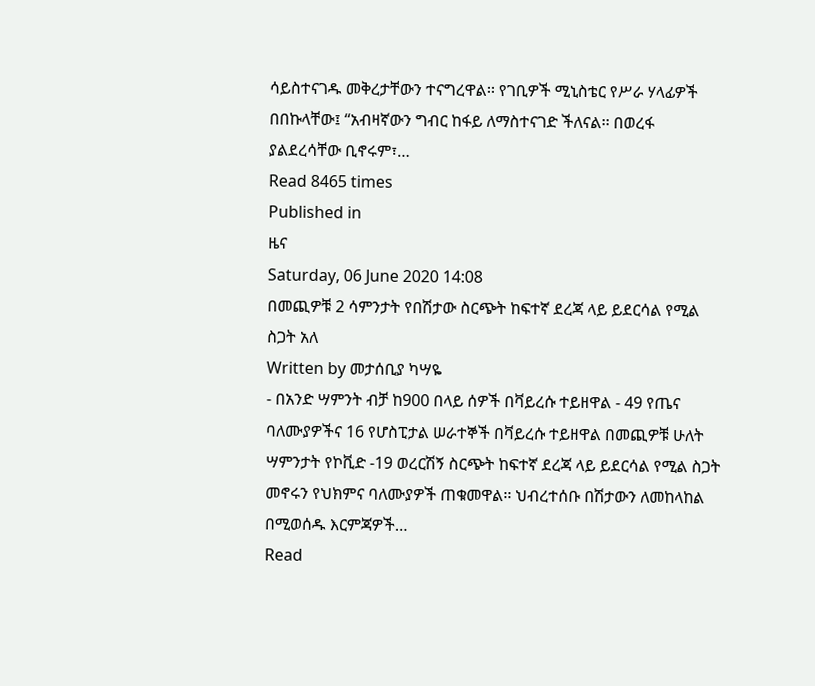ሳይስተናገዱ መቅረታቸውን ተናግረዋል፡፡ የገቢዎች ሚኒስቴር የሥራ ሃላፊዎች በበኩላቸው፤ “አብዛኛውን ግብር ከፋይ ለማስተናገድ ችለናል፡፡ በወረፋ ያልደረሳቸው ቢኖሩም፣…
Read 8465 times
Published in
ዜና
Saturday, 06 June 2020 14:08
በመጪዎቹ 2 ሳምንታት የበሽታው ስርጭት ከፍተኛ ደረጃ ላይ ይደርሳል የሚል ስጋት አለ
Written by መታሰቢያ ካሣዬ
- በአንድ ሣምንት ብቻ ከ900 በላይ ሰዎች በቫይረሱ ተይዘዋል - 49 የጤና ባለሙያዎችና 16 የሆስፒታል ሠራተኞች በቫይረሱ ተይዘዋል በመጪዎቹ ሁለት ሣምንታት የኮቪድ -19 ወረርሽኝ ስርጭት ከፍተኛ ደረጃ ላይ ይደርሳል የሚል ስጋት መኖሩን የህክምና ባለሙያዎች ጠቁመዋል፡፡ ህብረተሰቡ በሽታውን ለመከላከል በሚወሰዱ እርምጃዎች…
Read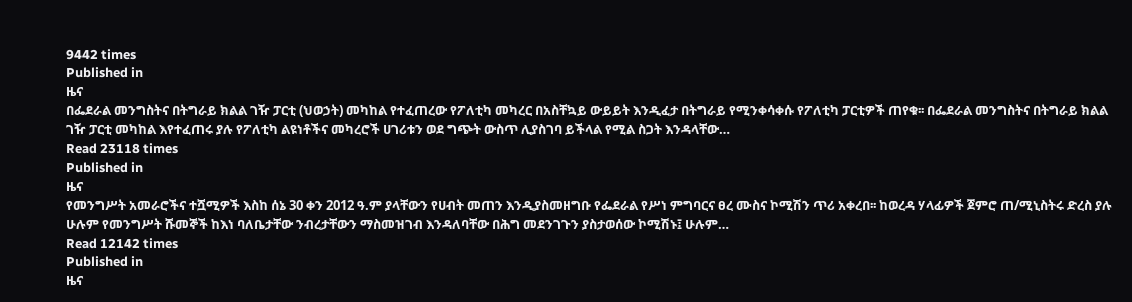9442 times
Published in
ዜና
በፌደራል መንግስትና በትግራይ ክልል ገዥ ፓርቲ (ህወኃት) መካከል የተፈጠረው የፖለቲካ መካረር በአስቸኳይ ውይይት እንዲፈታ በትግራይ የሚንቀሳቀሱ የፖለቲካ ፓርቲዎች ጠየቁ፡፡ በፌደራል መንግስትና በትግራይ ክልል ገዥ ፓርቲ መካከል እየተፈጠሩ ያሉ የፖለቲካ ልዩነቶችና መካረሮች ሀገሪቱን ወደ ግጭት ውስጥ ሊያስገባ ይችላል የሚል ስጋት እንዳላቸው…
Read 23118 times
Published in
ዜና
የመንግሥት አመራሮችና ተሿሚዎች እስከ ሰኔ 30 ቀን 2012 ዓ.ም ያላቸውን የሀብት መጠን እንዲያስመዘግቡ የፌደራል የሥነ ምግባርና ፀረ ሙስና ኮሚሽን ጥሪ አቀረበ፡፡ ከወረዳ ሃላፊዎች ጀምሮ ጠ/ሚኒስትሩ ድረስ ያሉ ሁሉም የመንግሥት ሹመኞች ከእነ ባለቤታቸው ንብረታቸውን ማስመዝገብ እንዳለባቸው በሕግ መደንገጉን ያስታወሰው ኮሚሽኑ፤ ሁሉም…
Read 12142 times
Published in
ዜና